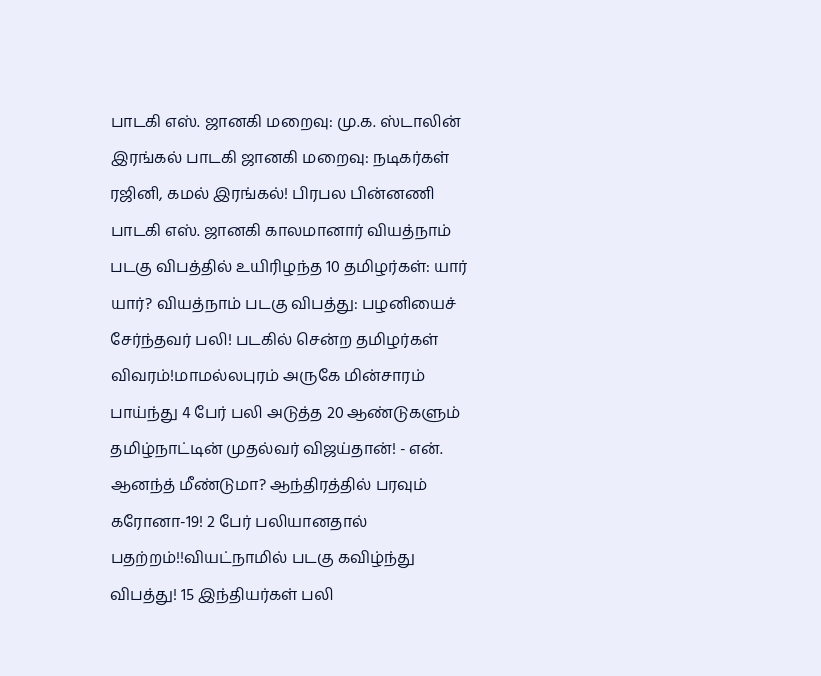பாடகி எஸ். ஜானகி மறைவு: மு.க. ஸ்டாலின் இரங்கல் பாடகி ஜானகி மறைவு: நடிகர்கள் ரஜினி, கமல் இரங்கல்! பிரபல பின்னணி பாடகி எஸ். ஜானகி காலமானார் வியத்நாம் படகு விபத்தில் உயிரிழந்த 10 தமிழர்கள்: யார் யார்? வியத்நாம் படகு விபத்து: பழனியைச் சேர்ந்தவர் பலி! படகில் சென்ற தமிழர்கள் விவரம்!மாமல்லபுரம் அருகே மின்சாரம் பாய்ந்து 4 பேர் பலி அடுத்த 20 ஆண்டுகளும் தமிழ்நாட்டின் முதல்வர் விஜய்தான்! - என். ஆனந்த் மீண்டுமா? ஆந்திரத்தில் பரவும் கரோனா-19! 2 பேர் பலியானதால் பதற்றம்!!வியட்நாமில் படகு கவிழ்ந்து விபத்து! 15 இந்தியர்கள் பலி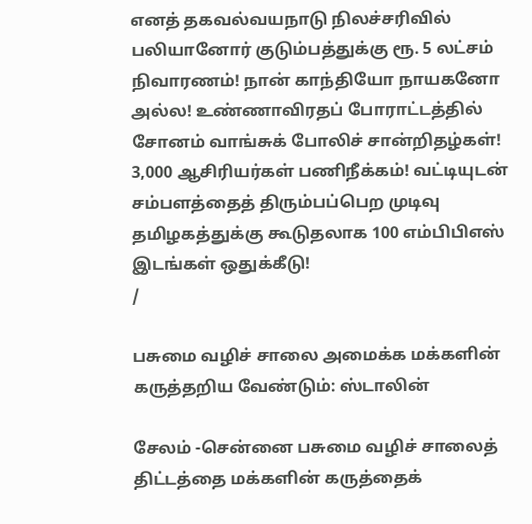எனத் தகவல்வயநாடு நிலச்சரிவில் பலியானோர் குடும்பத்துக்கு ரூ. 5 லட்சம் நிவாரணம்! நான் காந்தியோ நாயகனோ அல்ல! உண்ணாவிரதப் போராட்டத்தில் சோனம் வாங்சுக் போலிச் சான்றிதழ்கள்! 3,000 ஆசிரியர்கள் பணிநீக்கம்! வட்டியுடன் சம்பளத்தைத் திரும்பப்பெற முடிவு தமிழகத்துக்கு கூடுதலாக 100 எம்பிபிஎஸ் இடங்கள் ஒதுக்கீடு!
/

பசுமை வழிச் சாலை அமைக்க மக்களின் கருத்தறிய வேண்டும்: ஸ்டாலின்

சேலம் -சென்னை பசுமை வழிச் சாலைத் திட்டத்தை மக்களின் கருத்தைக்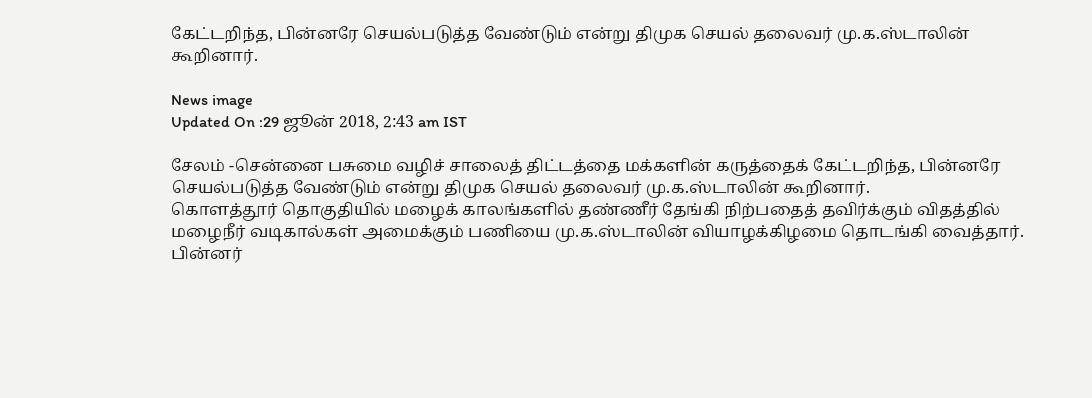கேட்டறிந்த, பின்னரே செயல்படுத்த வேண்டும் என்று திமுக செயல் தலைவர் மு.க.ஸ்டாலின் கூறினார்.

News image
Updated On :29 ஜூன் 2018, 2:43 am IST

சேலம் -சென்னை பசுமை வழிச் சாலைத் திட்டத்தை மக்களின் கருத்தைக் கேட்டறிந்த, பின்னரே செயல்படுத்த வேண்டும் என்று திமுக செயல் தலைவர் மு.க.ஸ்டாலின் கூறினார்.
கொளத்தூர் தொகுதியில் மழைக் காலங்களில் தண்ணீர் தேங்கி நிற்பதைத் தவிர்க்கும் விதத்தில் மழைநீர் வடிகால்கள் அமைக்கும் பணியை மு.க.ஸ்டாலின் வியாழக்கிழமை தொடங்கி வைத்தார்.
பின்னர்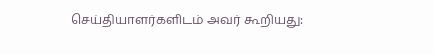செய்தியாளர்களிடம் அவர் கூறியது: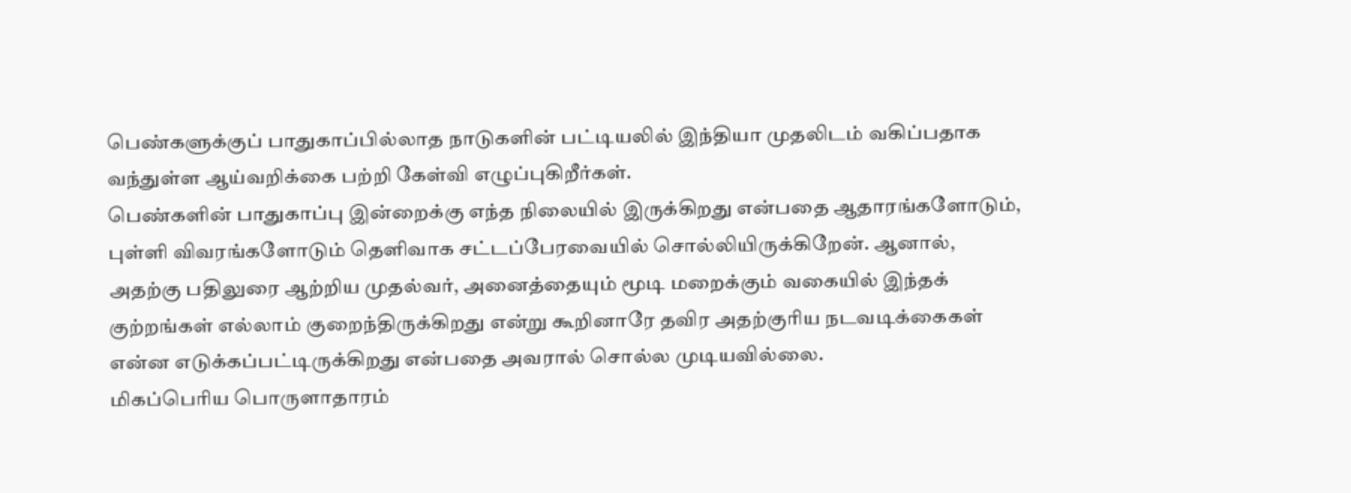பெண்களுக்குப் பாதுகாப்பில்லாத நாடுகளின் பட்டியலில் இந்தியா முதலிடம் வகிப்பதாக வந்துள்ள ஆய்வறிக்கை பற்றி கேள்வி எழுப்புகிறீர்கள்.
பெண்களின் பாதுகாப்பு இன்றைக்கு எந்த நிலையில் இருக்கிறது என்பதை ஆதாரங்களோடும், புள்ளி விவரங்களோடும் தெளிவாக சட்டப்பேரவையில் சொல்லியிருக்கிறேன். ஆனால், அதற்கு பதிலுரை ஆற்றிய முதல்வர், அனைத்தையும் மூடி மறைக்கும் வகையில் இந்தக் குற்றங்கள் எல்லாம் குறைந்திருக்கிறது என்று கூறினாரே தவிர அதற்குரிய நடவடிக்கைகள் என்ன எடுக்கப்பட்டிருக்கிறது என்பதை அவரால் சொல்ல முடியவில்லை.
மிகப்பெரிய பொருளாதாரம்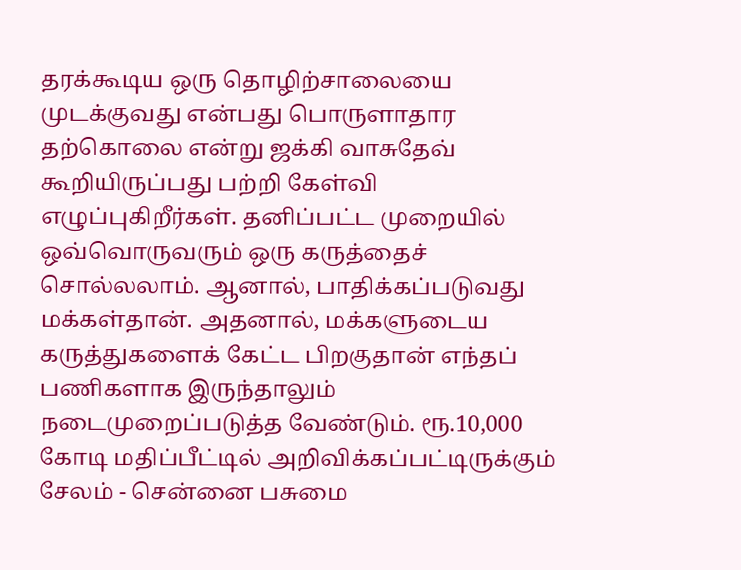தரக்கூடிய ஒரு தொழிற்சாலையை முடக்குவது என்பது பொருளாதார தற்கொலை என்று ஜக்கி வாசுதேவ் கூறியிருப்பது பற்றி கேள்வி எழுப்புகிறீர்கள். தனிப்பட்ட முறையில் ஒவ்வொருவரும் ஒரு கருத்தைச் சொல்லலாம். ஆனால், பாதிக்கப்படுவது மக்கள்தான். அதனால், மக்களுடைய கருத்துகளைக் கேட்ட பிறகுதான் எந்தப் பணிகளாக இருந்தாலும் நடைமுறைப்படுத்த வேண்டும். ரூ.10,000 கோடி மதிப்பீட்டில் அறிவிக்கப்பட்டிருக்கும் சேலம் - சென்னை பசுமை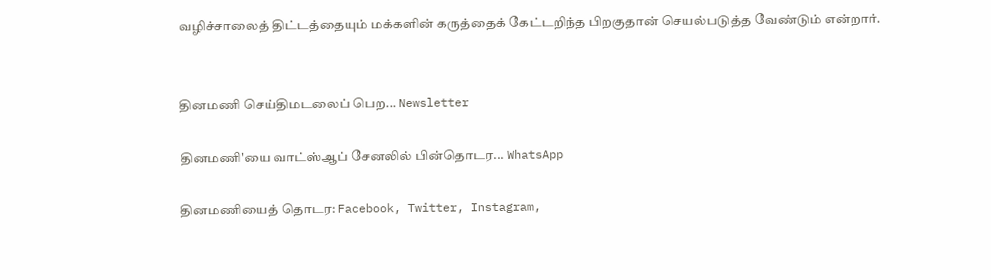வழிச்சாலைத் திட்டத்தையும் மக்களின் கருத்தைக் கேட்டறிந்த பிறகுதான் செயல்படுத்த வேண்டும் என்றார்.


தினமணி செய்திமடலைப் பெற... Newsletter

தினமணி'யை வாட்ஸ்ஆப் சேனலில் பின்தொடர... WhatsApp

தினமணியைத் தொடர: Facebook, Twitter, Instagram,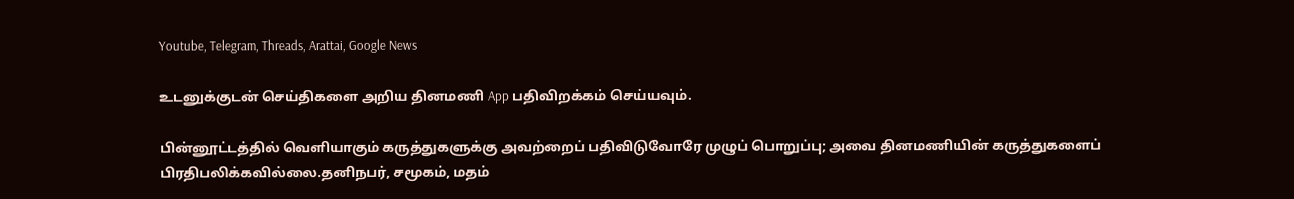Youtube, Telegram, Threads, Arattai, Google News

உடனுக்குடன் செய்திகளை அறிய தினமணி App பதிவிறக்கம் செய்யவும்.

பின்னூட்டத்தில் வெளியாகும் கருத்துகளுக்கு அவற்றைப் பதிவிடுவோரே முழுப் பொறுப்பு; அவை தினமணியின் கருத்துகளைப் பிரதிபலிக்கவில்லை.தனிநபர், சமூகம், மதம்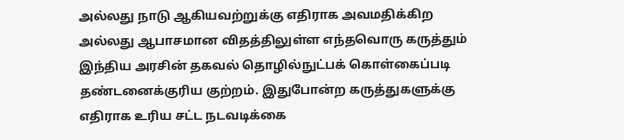அல்லது நாடு ஆகியவற்றுக்கு எதிராக அவமதிக்கிற அல்லது ஆபாசமான விதத்திலுள்ள எந்தவொரு கருத்தும் இந்திய அரசின் தகவல் தொழில்நுட்பக் கொள்கைப்படி தண்டனைக்குரிய குற்றம். இதுபோன்ற கருத்துகளுக்கு எதிராக உரிய சட்ட நடவடிக்கை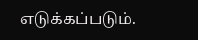எடுக்கப்படும்.